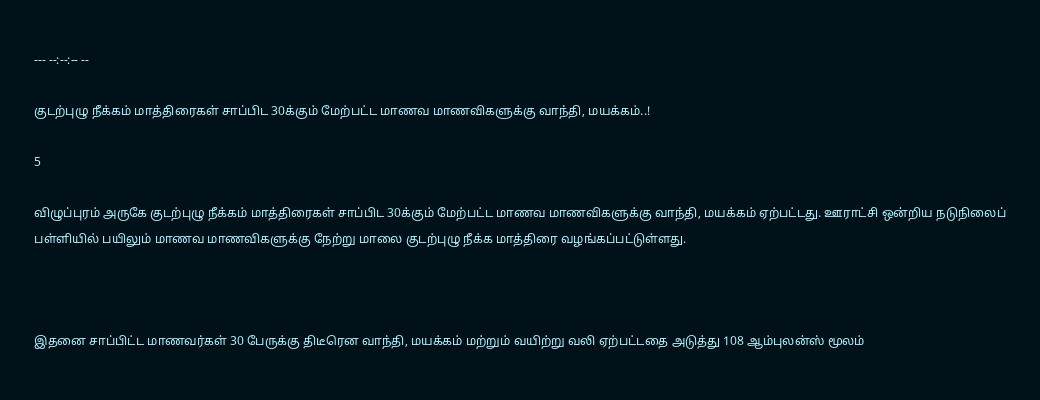--- --:--:-- --

குடற்புழு நீக்கம் மாத்திரைகள் சாப்பிட 30க்கும் மேற்பட்ட மாணவ மாணவிகளுக்கு வாந்தி, மயக்கம்..!

5

விழுப்புரம் அருகே குடற்புழு நீக்கம் மாத்திரைகள் சாப்பிட 30க்கும் மேற்பட்ட மாணவ மாணவிகளுக்கு வாந்தி, மயக்கம் ஏற்பட்டது. ஊராட்சி ஒன்றிய நடுநிலைப் பள்ளியில் பயிலும் மாணவ மாணவிகளுக்கு நேற்று மாலை குடற்புழு நீக்க மாத்திரை வழங்கப்பட்டுள்ளது.



இதனை சாப்பிட்ட மாணவர்கள் 30 பேருக்கு திடீரென வாந்தி, மயக்கம் மற்றும் வயிற்று வலி ஏற்பட்டதை அடுத்து 108 ஆம்புலன்ஸ் மூலம்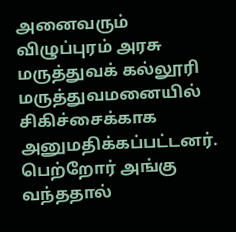அனைவரும் விழுப்புரம் அரசு மருத்துவக் கல்லூரி மருத்துவமனையில் சிகிச்சைக்காக அனுமதிக்கப்பட்டனர். பெற்றோர் அங்கு வந்ததால்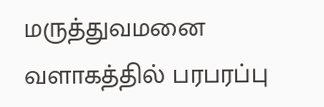மருத்துவமனை வளாகத்தில் பரபரப்பு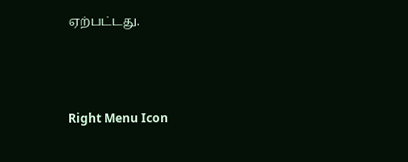ஏற்பட்டது.



Right Menu Icon